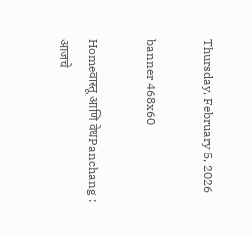Thursday, February 5, 2026

banner 468x60

Homeवास्तू आणि वेधPanchang : आजचे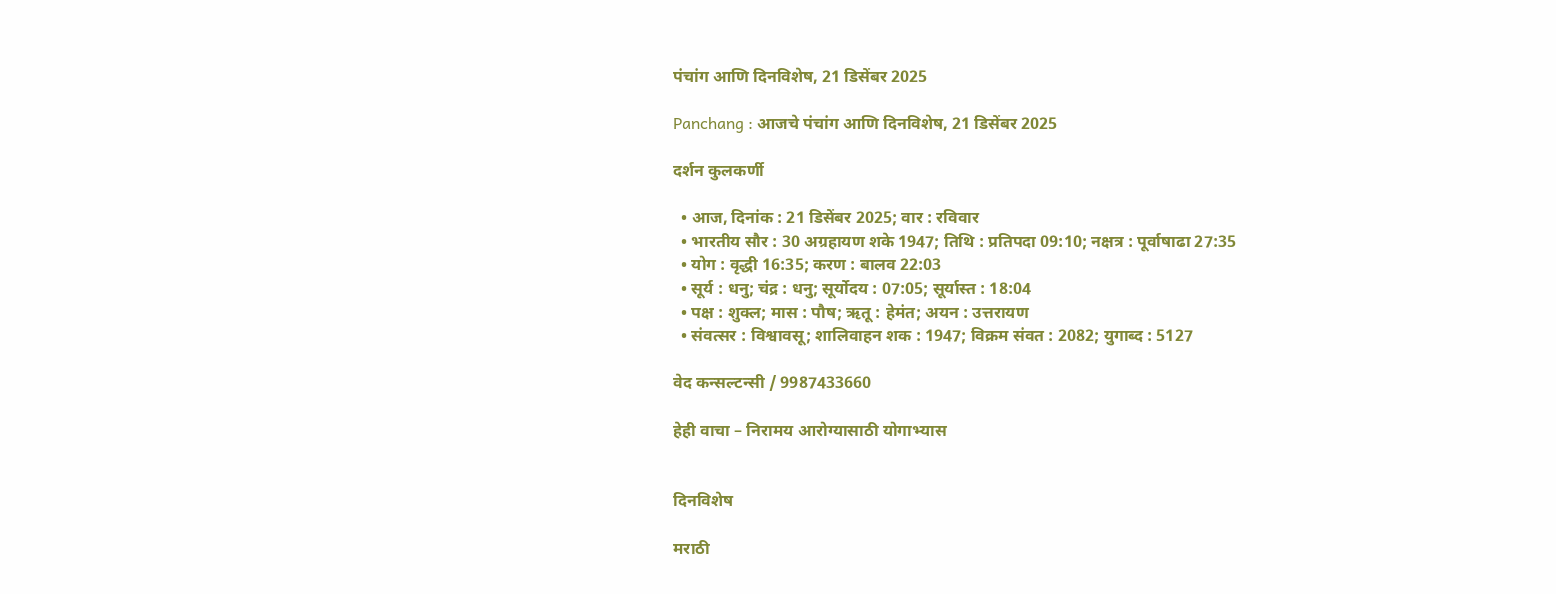पंचांग आणि दिनविशेष, 21 डिसेंबर 2025

Panchang : आजचे पंचांग आणि दिनविशेष, 21 डिसेंबर 2025

दर्शन कुलकर्णी

  • आज, दिनांक : 21 डिसेंबर 2025; वार : रविवार
  • भारतीय सौर : 30 अग्रहायण शके 1947; तिथि : प्रतिपदा 09:10; नक्षत्र : पूर्वाषाढा 27:35
  • योग : वृद्धी 16:35; करण : बालव 22:03
  • सूर्य : धनु; चंद्र : धनु; सूर्योदय : 07:05; सूर्यास्त : 18:04
  • पक्ष : शुक्ल; मास : पौष; ऋतू : हेमंत; अयन : उत्तरायण
  • संवत्सर : विश्वावसू; शालिवाहन शक : 1947; विक्रम संवत : 2082; युगाब्द : 5127

वेद कन्सल्टन्सी / 9987433660

हेही वाचा – निरामय आरोग्यासाठी योगाभ्यास


दिनविशेष

मराठी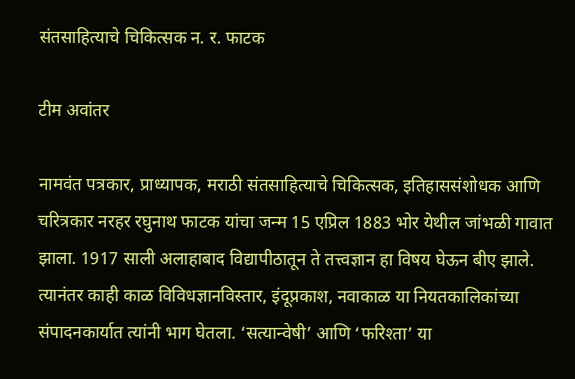संतसाहित्याचे चिकित्सक न. र. फाटक

टीम अवांतर

नामवंत पत्रकार, प्राध्यापक, मराठी संतसाहित्याचे चिकित्सक, इतिहाससंशोधक आणि चरित्रकार नरहर रघुनाथ फाटक यांचा जन्म 15 एप्रिल 1883 भोर येथील जांभळी गावात झाला. 1917 साली अलाहाबाद विद्यापीठातून ते तत्त्वज्ञान हा विषय घेऊन बीए झाले. त्यानंतर काही काळ विविधज्ञानविस्तार, इंदूप्रकाश, नवाकाळ या नियतकालिकांच्या संपादनकार्यात त्यांनी भाग घेतला. ‘सत्यान्वेषी’ आणि ‘फरिश्ता’ या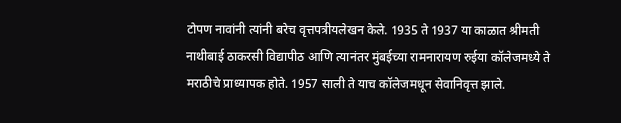टोपण नावांनी त्यांनी बरेच वृत्तपत्रीयलेखन केले. 1935 ते 1937 या काळात श्रीमती नाथीबाई ठाकरसी विद्यापीठ आणि त्यानंतर मुंबईच्या रामनारायण रुईया कॉलेजमध्ये ते मराठीचे प्राध्यापक होते. 1957 साली ते याच कॉलेजमधून सेवानिवृत्त झाले.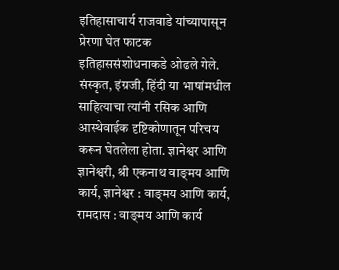इतिहासाचार्य राजवाडे यांच्यापासून प्रेरणा घेत फाटक इतिहाससंशोधनाकडे ओढले गेले. संस्कृत, इंग्रजी, हिंदी या भाषांमधील साहित्याचा त्यांनी रसिक आणि आस्थेवाईक दृष्टिकोणातून परिचय करून घेतलेला होता. ज्ञानेश्वर आणि ज्ञानेश्वरी, श्री एकनाथ वाङ्‍मय आणि कार्य, ज्ञानेश्वर : वाङ्‍मय आणि कार्य, रामदास : वाङ्‍मय आणि कार्य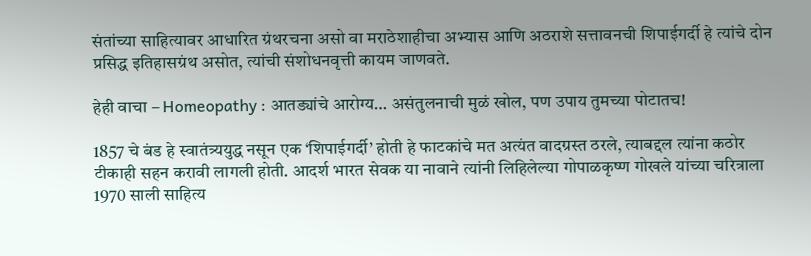संतांच्या साहित्यावर आधारित ग्रंथरचना असो वा मराठेशाहीचा अभ्यास आणि अठराशे सत्तावनची शिपाईगर्दी हे त्यांचे दोन प्रसिद्ध इतिहासग्रंथ असोत, त्यांची संशोधनवृत्ती कायम जाणवते.

हेही वाचा – Homeopathy : आतड्यांचे आरोग्य… असंतुलनाची मुळं खोल, पण उपाय तुमच्या पोटातच!

1857 चे बंड हे स्वातंत्र्ययुद्ध नसून एक ‘शिपाईगर्दी’ होती हे फाटकांचे मत अत्यंत वादग्रस्त ठरले, त्याबद्दल त्यांना कठोर टीकाही सहन करावी लागली होती. आदर्श भारत सेवक या नावाने त्यांनी लिहिलेल्या गोपाळकृष्ण गोखले यांच्या चरित्राला 1970 साली साहित्य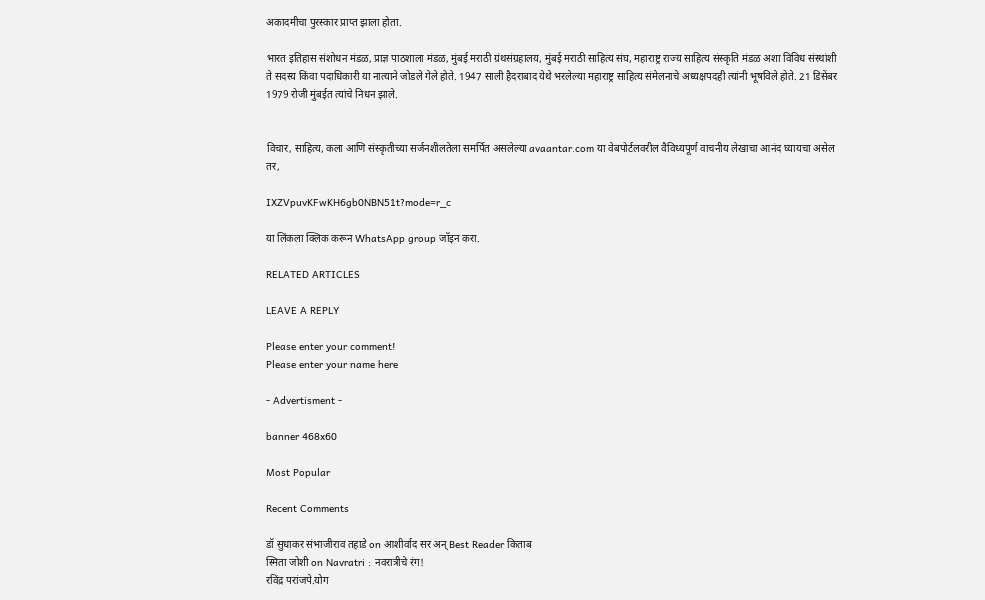अकादमीचा पुरस्कार प्राप्त झाला होता.

भारत इतिहास संशोधन मंडळ, प्राज्ञ पाठशाला मंडळ, मुंबई मराठी ग्रंथसंग्रहालय, मुंबई मराठी साहित्य संघ, महाराष्ट्र राज्य साहित्य संस्कृति मंडळ अशा विविध संस्थांशी ते सदस्य किंवा पदाधिकारी या नात्याने जोडले गेले होते. 1947 साली हैदराबाद येथे भरलेल्या महाराष्ट्र साहित्य संमेलनाचे अध्यक्षपदही त्यांनी भूषविले होते. 21 डिसेंबर 1979 रोजी मुंबईत त्यांचे निधन झाले.


विचार, साहित्य, कला आणि संस्कृतीच्या सर्जनशीलतेला समर्पित असलेल्या avaantar.com या वेबपोर्टलवरील वैविध्यपूर्ण वाचनीय लेखाचा आनंद घ्यायचा असेल तर,

IXZVpuvKFwKH6gb0NBN51t?mode=r_c

या लिंकला क्लिक करून WhatsApp group जॉइन करा.

RELATED ARTICLES

LEAVE A REPLY

Please enter your comment!
Please enter your name here

- Advertisment -

banner 468x60

Most Popular

Recent Comments

डॉ सुधाकर संभाजीराव तहाडे on आशीर्वाद सर अन् Best Reader किताब
स्मिता जोशी on Navratri : नवरात्रीचे रंग!
रविंद्र परांजपे.योग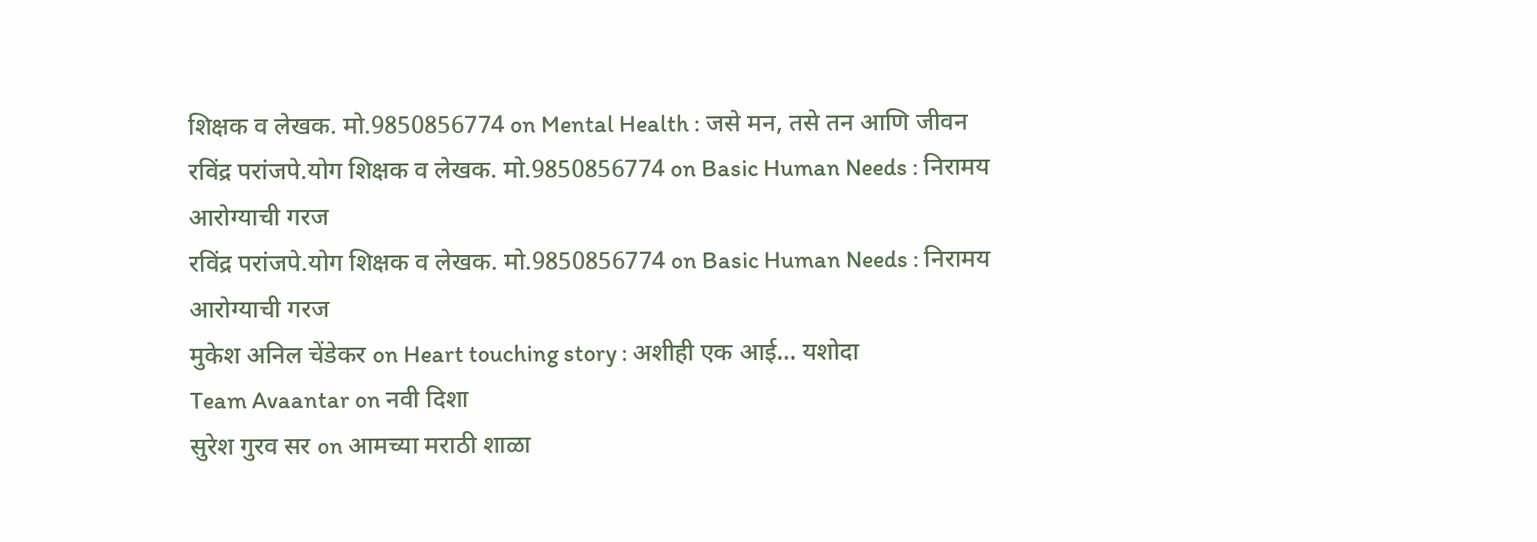शिक्षक व लेखक. मो.9850856774 on Mental Health : जसे मन, तसे तन आणि जीवन
रविंद्र परांजपे.योग शिक्षक व लेखक. मो.9850856774 on Basic Human Needs : निरामय आरोग्याची गरज
रविंद्र परांजपे.योग शिक्षक व लेखक. मो.9850856774 on Basic Human Needs : निरामय आरोग्याची गरज
मुकेश अनिल चेंडेकर on Heart touching story : अशीही एक आई… यशोदा
Team Avaantar on नवी दिशा
सुरेश गुरव सर on आमच्या मराठी शाळा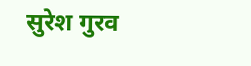सुरेश गुरव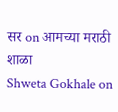सर on आमच्या मराठी शाळा
Shweta Gokhale on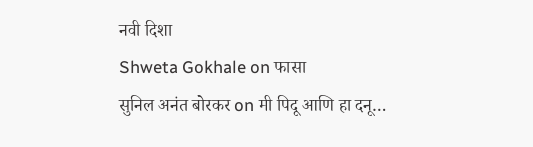नवी दिशा
Shweta Gokhale on फासा
सुनिल अनंत बोरकर on मी पिदू आणि हा दनू…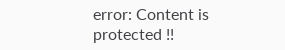error: Content is protected !!